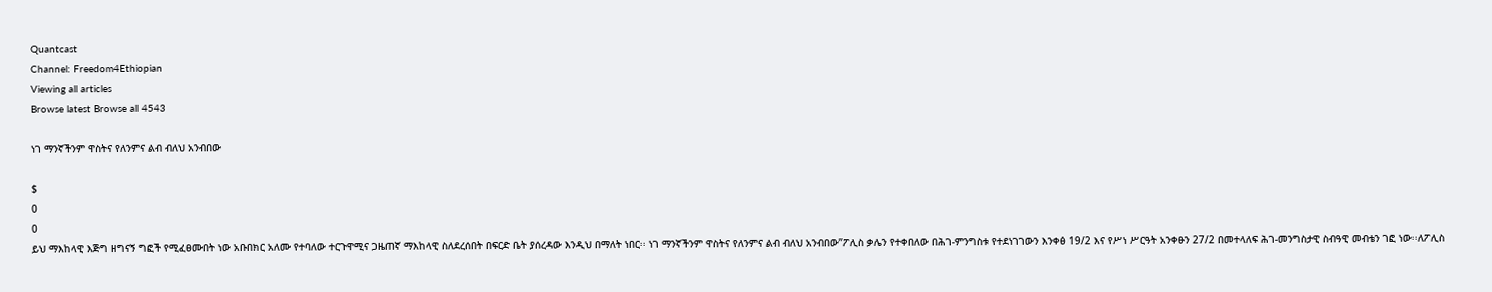Quantcast
Channel: Freedom4Ethiopian
Viewing all articles
Browse latest Browse all 4543

ነገ ማንኛችንም ዋስትና የለንምና ልብ ብለህ አንብበው

$
0
0
ይህ ማእከላዊ እጅግ ዘግናኝ ግፎች የሚፈፀሙበት ነው አቡበክር አለሙ የተባለው ተርጉዋሚና ጋዜጠኛ ማእከላዊ ስለደረሰበት በፍርድ ቤት ያሰረዳው እንዲህ በማለት ነበር፡፡ ነገ ማንኛችንም ዋስትና የለንምና ልብ ብለህ አንብበው”ፖሊስ ቃሌን የተቀበለው በሕገ-ምንግስቱ የተደነገገውን እንቀፅ 19/2 እና የሥነ ሥርዓት አንቀፁን 27/2 በመተላለፍ ሕገ-መንግስታዊ ስብዓዊ መብቴን ገፎ ነው፡፡ለፖሊስ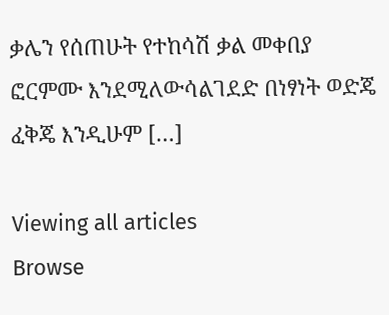ቃሌን የሰጠሁት የተከሳሽ ቃል መቀበያ ፎርምሙ እንደሚለውሳልገደድ በነፃነት ወድጄ ፈቅጄ እንዲሁም […]

Viewing all articles
Browse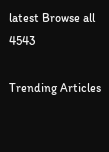latest Browse all 4543

Trending Articles